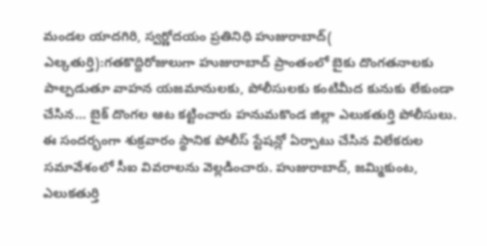మండల యాదగిరి, స్వర్ణోదయం ప్రతినిధి హుజురాబాద్( ఎల్కతుర్తి):గతకొద్దిరోజులుగా హుజురాబాద్ ప్రాంతంలో బైకు దొంగతనాలకు పాల్పడుతూ వాహన యజమానులకు, పోలీసులకు కంటిమీద కునుకు లేకుండా చేసిన… బైక్ దొంగల ఆట కట్టించారు హనుమకొండ జిల్లా ఎలుకతుర్తి పోలీసులు.
ఈ సందర్భంగా శుక్రవారం స్థానిక పోలీస్ స్టేషన్లో ఏర్పాటు చేసిన విలేకరుల సమావేశంలో సీఐ వివరాలను వెల్లడించారు. హుజురాబాద్, జమ్మికుంట, ఎలుకతుర్తి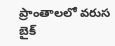ప్రాంతాలలో వరుస బైక్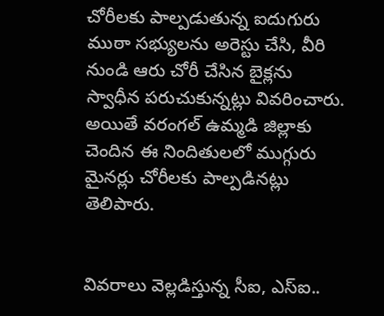చోరీలకు పాల్పడుతున్న ఐదుగురు ముఠా సభ్యులను అరెస్టు చేసి, వీరి నుండి ఆరు చోరీ చేసిన బైక్లను స్వాధీన పరుచుకున్నట్లు వివరించారు. అయితే వరంగల్ ఉమ్మడి జిల్లాకు చెందిన ఈ నిందితులలో ముగ్గురు మైనర్లు చోరీలకు పాల్పడినట్లు తెలిపారు.


వివరాలు వెల్లడిస్తున్న సీఐ, ఎస్ఐ..